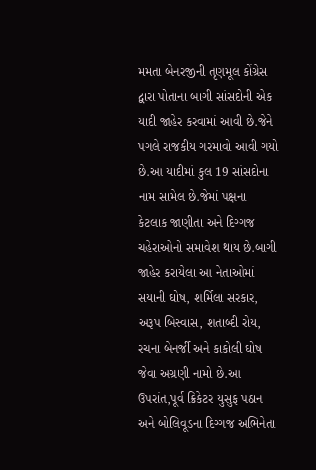મમતા બેનરજીની તૃણમૂલ કોંગ્રેસ દ્વારા પોતાના બાગી સાંસદોની એક યાદી જાહેર કરવામાં આવી છે.જેને પગલે રાજકીય ગરમાવો આવી ગયો છે.આ યાદીમાં કુલ 19 સાંસદોના નામ સામેલ છે.જેમાં પક્ષના કેટલાક જાણીતા અને દિગ્ગજ ચહેરાઓનો સમાવેશ થાય છે.બાગી જાહેર કરાયેલા આ નેતાઓમાં સયાની ઘોષ, શર્મિલા સરકાર, અરૂપ બિસ્વાસ, શતાબ્દી રોય, રચના બેનર્જી અને કાકોલી ઘોષ જેવા અગ્રણી નામો છે.આ ઉપરાંત,પૂર્વ ક્રિકેટર યુસુફ પઠાન અને બોલિવૂડના દિગ્ગજ અભિનેતા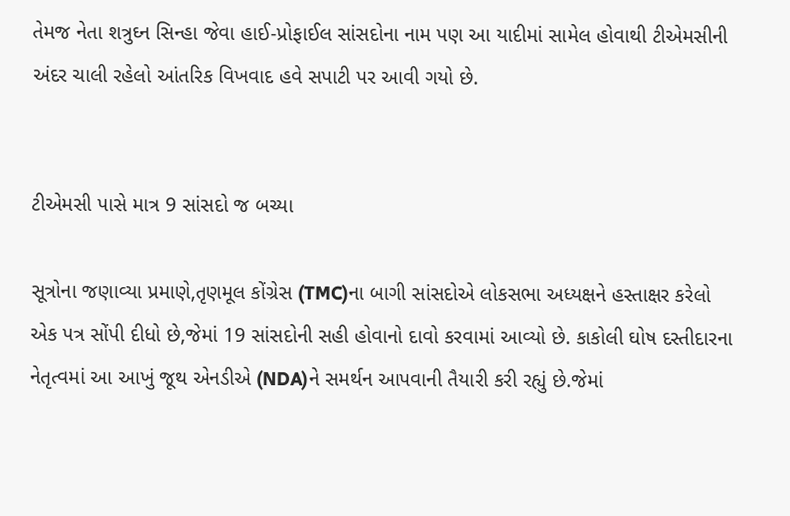તેમજ નેતા શત્રુઘ્ન સિન્હા જેવા હાઈ-પ્રોફાઈલ સાંસદોના નામ પણ આ યાદીમાં સામેલ હોવાથી ટીએમસીની અંદર ચાલી રહેલો આંતરિક વિખવાદ હવે સપાટી પર આવી ગયો છે.


ટીએમસી પાસે માત્ર 9 સાંસદો જ બચ્યા

સૂત્રોના જણાવ્યા પ્રમાણે,તૃણમૂલ કોંગ્રેસ (TMC)ના બાગી સાંસદોએ લોકસભા અધ્યક્ષને હસ્તાક્ષર કરેલો એક પત્ર સોંપી દીધો છે,જેમાં 19 સાંસદોની સહી હોવાનો દાવો કરવામાં આવ્યો છે. કાકોલી ઘોષ દસ્તીદારના નેતૃત્વમાં આ આખું જૂથ એનડીએ (NDA)ને સમર્થન આપવાની તૈયારી કરી રહ્યું છે.જેમાં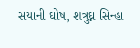સયાની ઘોષ, શત્રુઘ્ન સિન્હા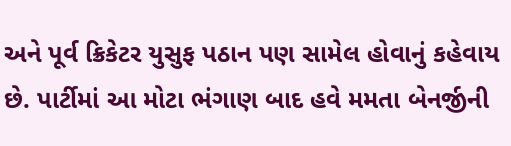અને પૂર્વ ક્રિકેટર યુસુફ પઠાન પણ સામેલ હોવાનું કહેવાય છે. પાર્ટીમાં આ મોટા ભંગાણ બાદ હવે મમતા બેનર્જીની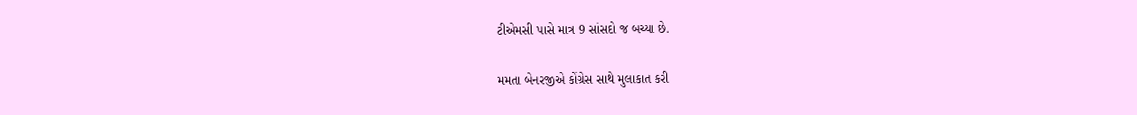ટીએમસી પાસે માત્ર 9 સાંસદો જ બચ્યા છે.

મમતા બેનરજીએ કોંગ્રેસ સાથે મુલાકાત કરી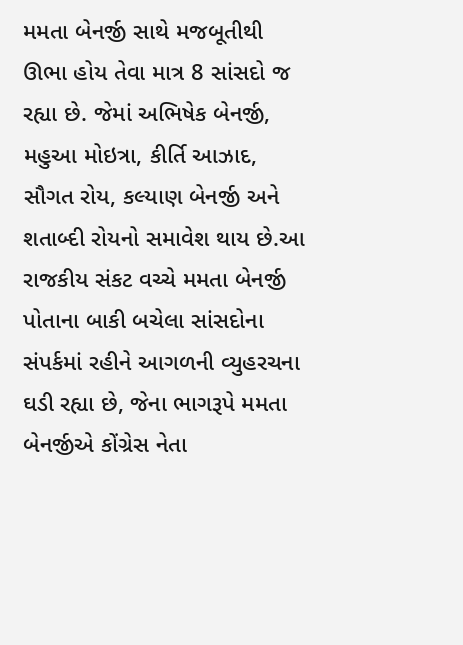મમતા બેનર્જી સાથે મજબૂતીથી ઊભા હોય તેવા માત્ર 8 સાંસદો જ રહ્યા છે. જેમાં અભિષેક બેનર્જી, મહુઆ મોઇત્રા, કીર્તિ આઝાદ, સૌગત રોય, કલ્યાણ બેનર્જી અને શતાબ્દી રોયનો સમાવેશ થાય છે.આ રાજકીય સંકટ વચ્ચે મમતા બેનર્જી પોતાના બાકી બચેલા સાંસદોના સંપર્કમાં રહીને આગળની વ્યુહરચના ઘડી રહ્યા છે, જેના ભાગરૂપે મમતા બેનર્જીએ કોંગ્રેસ નેતા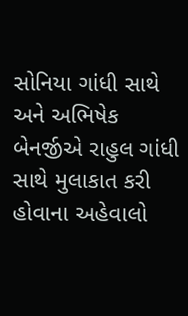સોનિયા ગાંધી સાથે અને અભિષેક બેનર્જીએ રાહુલ ગાંધી સાથે મુલાકાત કરી હોવાના અહેવાલો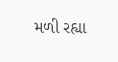મળી રહ્યા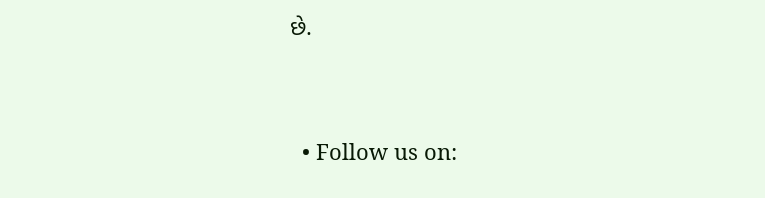છે.


  • Follow us on: